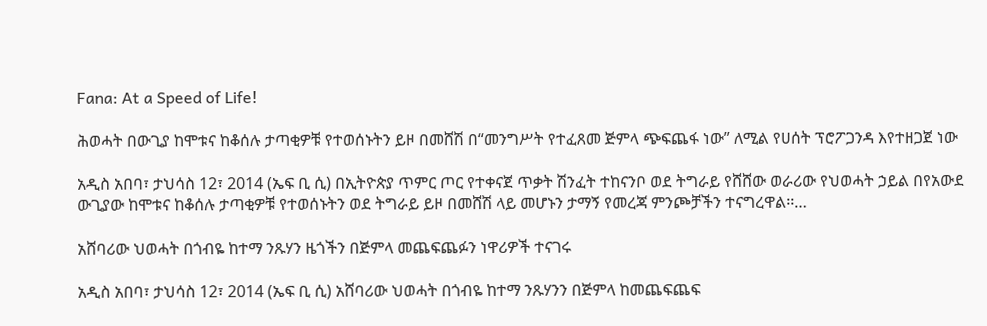Fana: At a Speed of Life!

ሕወሓት በውጊያ ከሞቱና ከቆሰሉ ታጣቂዎቹ የተወሰኑትን ይዞ በመሸሽ በ“መንግሥት የተፈጸመ ጅምላ ጭፍጨፋ ነው” ለሚል የሀሰት ፕሮፖጋንዳ እየተዘጋጀ ነው

አዲስ አበባ፣ ታህሳስ 12፣ 2014 (ኤፍ ቢ ሲ) በኢትዮጵያ ጥምር ጦር የተቀናጀ ጥቃት ሽንፈት ተከናንቦ ወደ ትግራይ የሸሸው ወራሪው የህወሓት ኃይል በየአውደ ውጊያው ከሞቱና ከቆሰሉ ታጣቂዎቹ የተወሰኑትን ወደ ትግራይ ይዞ በመሸሽ ላይ መሆኑን ታማኝ የመረጃ ምንጮቻችን ተናግረዋል፡፡…

አሸባሪው ህወሓት በጎብዬ ከተማ ንጹሃን ዜጎችን በጅምላ መጨፍጨፉን ነዋሪዎች ተናገሩ

አዲስ አበባ፣ ታህሳስ 12፣ 2014 (ኤፍ ቢ ሲ) አሸባሪው ህወሓት በጎብዬ ከተማ ንጹሃንን በጅምላ ከመጨፍጨፍ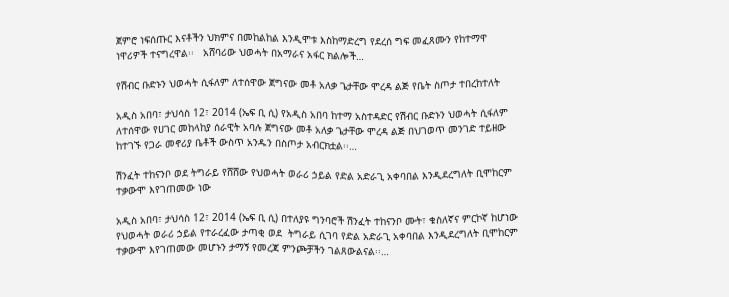ጀምሮ ነፍሰጡር እናቶችን ህክምና በመከልከል እንዲሞቱ እስከማድረግ የደረሰ ግፍ መፈጸሙን የከተማዋ ነዋሪዎች ተናግረዋል፡፡   አሸባሪው ህወሓት በአማራና አፋር ክልሎች…

የሽብር ቡድኑን ህወሓት ሲፋለም ለተሰዋው ጀግናው መቶ አለቃ ጌታቸው ሞረዳ ልጅ የቤት ስጦታ ተበረከተለት

አዲስ አበባ፣ ታህሳስ 12፣ 2014 (ኤፍ ቢ ሲ) የአዲስ አበባ ከተማ አስተዳድር የሽብር ቡድኑን ህወሓት ሲፋለም ለተሰዋው የሀገር መከላከያ ሰራዊት አባሉ ጀግናው መቶ አለቃ ጌታቸው ሞረዳ ልጅ በህገወጥ መንገድ ተይዘው ከተገኙ የጋራ መኖሪያ ቤቶች ውስጥ አንዱን በስጦታ አብርክቷል፡፡…

ሽንፈት ተከናንቦ ወደ ትግራይ የሸሸው የህወሓት ወራሪ ኃይል የድል አድራጊ አቀባበል እንዲደረግለት ቢሞከርም ተቃውሞ እየገጠመው ነው

አዲስ አበባ፣ ታህሳስ 12፣ 2014 (ኤፍ ቢ ሲ) በተለያዩ ግንባሮች ሽንፈት ተከናንቦ ሙት፣ ቁስለኛና ምርኮኛ ከሆነው የህወሓት ወራሪ ኃይል የተራረፈው ታጣቂ ወደ  ትግራይ ሲገባ የድል አድራጊ አቀባበል እንዲደረግለት ቢሞከርም ተቃውሞ እየገጠመው መሆኑን ታማኝ የመረጃ ምንጮቻችን ገልጸውልናል፡፡…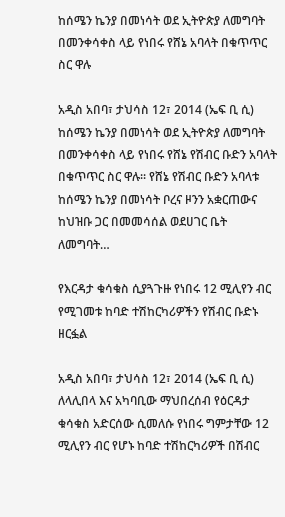ከሰሜን ኬንያ በመነሳት ወደ ኢትዮጵያ ለመግባት በመንቀሳቀስ ላይ የነበሩ የሸኔ አባላት በቁጥጥር ስር ዋሉ

አዲስ አበባ፣ ታህሳስ 12፣ 2014 (ኤፍ ቢ ሲ) ከሰሜን ኬንያ በመነሳት ወደ ኢትዮጵያ ለመግባት በመንቀሳቀስ ላይ የነበሩ የሸኔ የሽብር ቡድን አባላት በቁጥጥር ስር ዋሉ፡፡ የሸኔ የሽብር ቡድን አባላቱ ከሰሜን ኬንያ በመነሳት ቦረና ዞንን አቋርጠውና ከህዝቡ ጋር በመመሳሰል ወደሀገር ቤት ለመግባት…

የእርዳታ ቁሳቁስ ሲያጓጉዙ የነበሩ 12 ሚሊየን ብር የሚገመቱ ከባድ ተሽከርካሪዎችን የሽብር ቡድኑ ዘርፏል

አዲስ አበባ፣ ታህሳስ 12፣ 2014 (ኤፍ ቢ ሲ) ለላሊበላ እና አካባቢው ማህበረሰብ የዕርዳታ ቁሳቁስ አድርሰው ሲመለሱ የነበሩ ግምታቸው 12 ሚሊየን ብር የሆኑ ከባድ ተሽከርካሪዎች በሽብር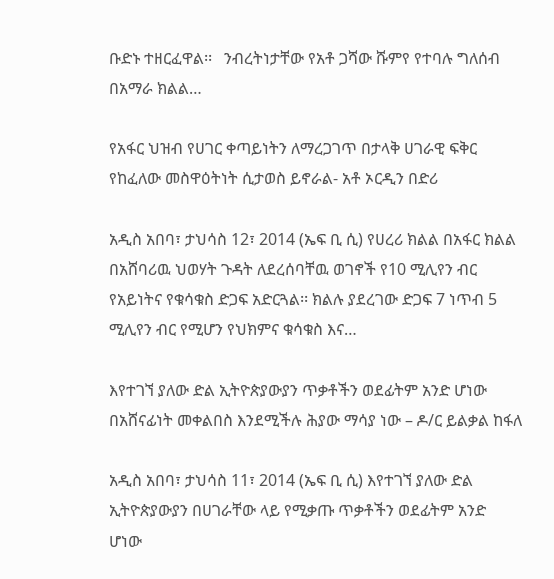ቡድኑ ተዘርፈዋል፡፡   ንብረትነታቸው የአቶ ጋሻው ሹምየ የተባሉ ግለሰብ በአማራ ክልል…

የአፋር ህዝብ የሀገር ቀጣይነትን ለማረጋገጥ በታላቅ ሀገራዊ ፍቅር የከፈለው መስዋዕትነት ሲታወስ ይኖራል- አቶ ኦርዲን በድሪ

አዲስ አበባ፣ ታህሳስ 12፣ 2014 (ኤፍ ቢ ሲ) የሀረሪ ክልል በአፋር ክልል በአሸባሪዉ ህወሃት ጉዳት ለደረሰባቸዉ ወገኖች የ10 ሚሊየን ብር የአይነትና የቁሳቁስ ድጋፍ አድርጓል፡፡ ክልሉ ያደረገው ድጋፍ 7 ነጥብ 5 ሚሊየን ብር የሚሆን የህክምና ቁሳቁስ እና…

እየተገኘ ያለው ድል ኢትዮጵያውያን ጥቃቶችን ወደፊትም አንድ ሆነው በአሸናፊነት መቀልበስ እንደሚችሉ ሕያው ማሳያ ነው – ዶ/ር ይልቃል ከፋለ

አዲስ አበባ፣ ታህሳስ 11፣ 2014 (ኤፍ ቢ ሲ) እየተገኘ ያለው ድል ኢትዮጵያውያን በሀገራቸው ላይ የሚቃጡ ጥቃቶችን ወደፊትም አንድ ሆነው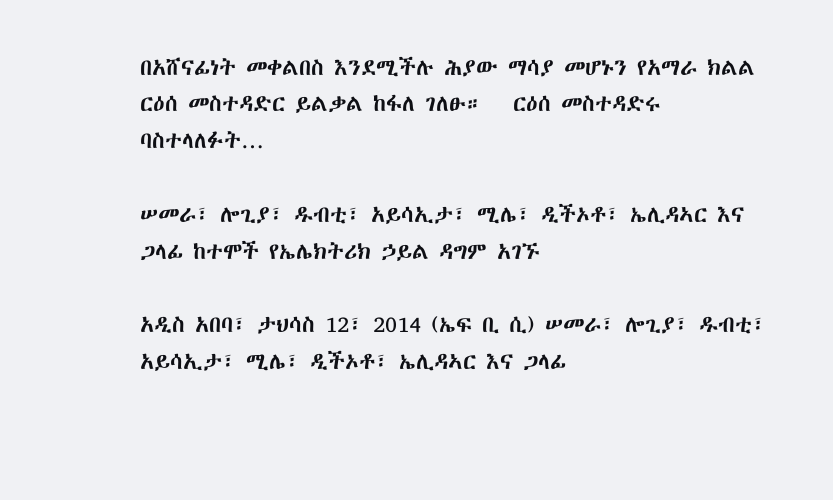በአሸናፊነት መቀልበስ እንደሚችሉ ሕያው ማሳያ መሆኑን የአማራ ክልል ርዕሰ መስተዳድር ይልቃል ከፋለ ገለፁ።   ርዕሰ መስተዳድሩ ባስተላለፉት…

ሠመራ፣ ሎጊያ፣ ዱብቲ፣ አይሳኢታ፣ ሚሌ፣ ዲችኦቶ፣ ኤሊዳኣር እና ጋላፊ ከተሞች የኤሌክትሪክ ኃይል ዳግም አገኙ

አዲስ አበባ፣ ታህሳስ 12፣ 2014 (ኤፍ ቢ ሲ) ሠመራ፣ ሎጊያ፣ ዱብቲ፣ አይሳኢታ፣ ሚሌ፣ ዲችኦቶ፣ ኤሊዳኣር እና ጋላፊ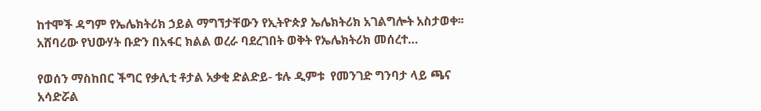ከተሞች ዳግም የኤሌክትሪክ ኃይል ማግኘታቸውን የኢትዮጵያ ኤሌክትሪክ አገልግሎት አስታወቀ፡፡ አሸባሪው የህውሃት ቡድን በአፋር ክልል ወረራ ባደረገበት ወቅት የኤሌክትሪክ መሰረተ…

የወሰን ማስከበር ችግር የቃሊቲ ቶታል አቃቂ ድልድይ- ቱሉ ዲምቱ  የመንገድ ግንባታ ላይ ጫና አሳድሯል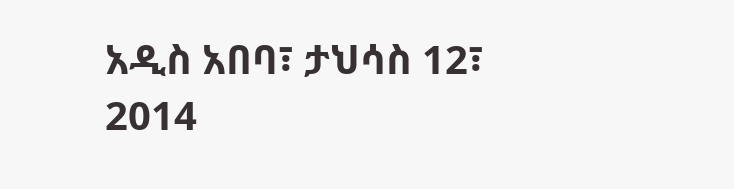አዲስ አበባ፣ ታህሳስ 12፣ 2014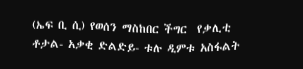(ኤፍ ቢ ሲ) የወሰን ማስከበር ችግር  የቃሊቲ ቶታል- አቃቂ ድልድይ- ቱሉ ዲምቱ አስፋልት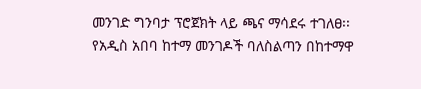መንገድ ግንባታ ፕሮጀክት ላይ ጫና ማሳደሩ ተገለፀ፡፡ የአዲስ አበባ ከተማ መንገዶች ባለስልጣን በከተማዋ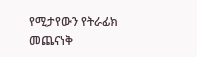የሚታየውን የትራፊክ መጨናነቅ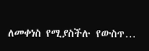ለመቀነስ የሚያስችሉ የውስጥ…